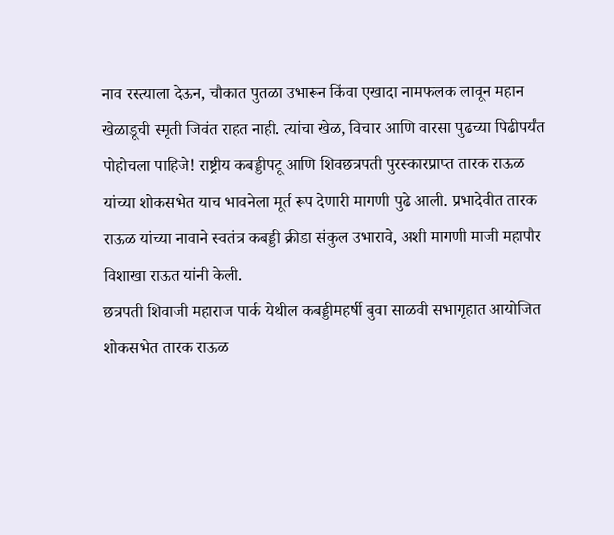नाव रस्त्याला देऊन, चौकात पुतळा उभारून किंवा एखादा नामफलक लावून महान खेळाडूची स्मृती जिवंत राहत नाही. त्यांचा खेळ, विचार आणि वारसा पुढच्या पिढीपर्यंत पोहोचला पाहिजे! राष्ट्रीय कबड्डीपटू आणि शिवछत्रपती पुरस्कारप्राप्त तारक राऊळ यांच्या शोकसभेत याच भावनेला मूर्त रूप देणारी मागणी पुढे आली. प्रभादेवीत तारक राऊळ यांच्या नावाने स्वतंत्र कबड्डी क्रीडा संकुल उभारावे, अशी मागणी माजी महापौर विशाखा राऊत यांनी केली.
छत्रपती शिवाजी महाराज पार्क येथील कबड्डीमहर्षी बुवा साळवी सभागृहात आयोजित शोकसभेत तारक राऊळ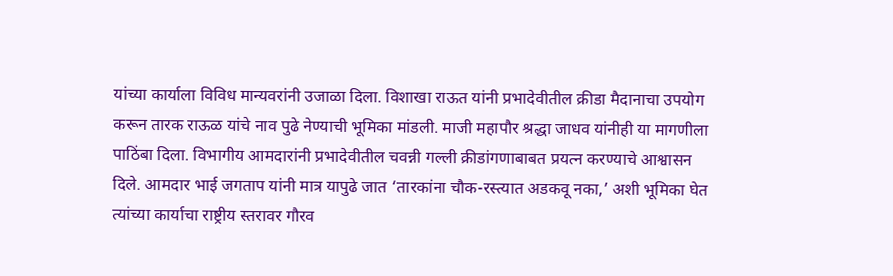यांच्या कार्याला विविध मान्यवरांनी उजाळा दिला. विशाखा राऊत यांनी प्रभादेवीतील क्रीडा मैदानाचा उपयोग करून तारक राऊळ यांचे नाव पुढे नेण्याची भूमिका मांडली. माजी महापौर श्रद्धा जाधव यांनीही या मागणीला पाठिंबा दिला. विभागीय आमदारांनी प्रभादेवीतील चवन्नी गल्ली क्रीडांगणाबाबत प्रयत्न करण्याचे आश्वासन दिले. आमदार भाई जगताप यांनी मात्र यापुढे जात ‘तारकांना चौक-रस्त्यात अडकवू नका,’ अशी भूमिका घेत त्यांच्या कार्याचा राष्ट्रीय स्तरावर गौरव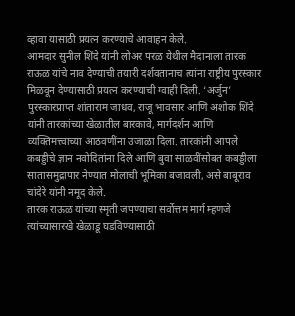व्हावा यासाठी प्रयत्न करण्याचे आवाहन केले.
आमदार सुनील शिंदे यांनी लोअर परळ येथील मैदानाला तारक राऊळ यांचे नाव देण्याची तयारी दर्शवतानाच त्यांना राष्ट्रीय पुरस्कार मिळवून देण्यासाठी प्रयत्न करण्याची ग्वाही दिली. ‘अर्जुन’ पुरस्कारप्राप्त शांताराम जाधव, राजू भावसार आणि अशोक शिंदे यांनी तारकांच्या खेळातील बारकावे, मार्गदर्शन आणि व्यक्तिमत्त्वाच्या आठवणींना उजाळा दिला. तारकांनी आपले कबड्डीचे ज्ञान नवोदितांना दिले आणि बुवा साळवींसोबत कबड्डीला सातासमुद्रापार नेण्यात मोलाची भूमिका बजावली, असे बाबूराव चांदेरे यांनी नमूद केले.
तारक राऊळ यांच्या स्मृती जपण्याचा सर्वोत्तम मार्ग म्हणजे त्यांच्यासारखे खेळाडू घडविण्यासाठी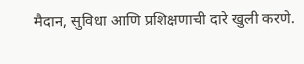मैदान, सुविधा आणि प्रशिक्षणाची दारे खुली करणे.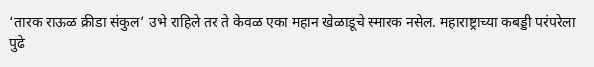‘तारक राऊळ क्रीडा संकुल’ उभे राहिले तर ते केवळ एका महान खेळाडूचे स्मारक नसेल. महाराष्ट्राच्या कबड्डी परंपरेला पुढे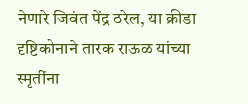नेणारे जिवंत पेंद्र ठरेल, या क्रीडा दृष्टिकोनाने तारक राऊळ यांच्या स्मृतींना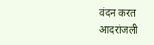वंदन करत आदरांजली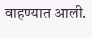वाहण्यात आली.